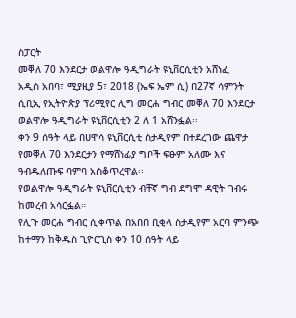ስፓርት
መቐለ 70 እንደርታ ወልዋሎ ዓዲግራት ዩኒቨርሲቲን አሸነፈ
አዲስ አበባ፣ ሚያዚያ 5፣ 2018 (ኤፍ ኤም ሲ) በ27ኛ ሳምንት ሲቢኢ የኢትዮጵያ ፕሪሚየር ሊግ መርሐ ግብር መቐለ 70 እንደርታ ወልዋሎ ዓዲግራት ዩኒቨርሲቲን 2 ለ 1 አሸንፏል፡፡
ቀን 9 ሰዓት ላይ በሀዋሳ ዩኒቨርሲቲ ስታዲየም በተደረገው ጨዋታ የመቐለ 70 እንደርታን የማሸነፊያ ግቦች ፍፁም አለሙ እና ዓብዱለጡፍ ባምባ አስቆጥረዋል፡፡
የወልዋሎ ዓዲግራት ዩኒቨርሲቲን ብቸኛ ግብ ደግሞ ዳዊት ገብሩ ከመረብ አሳርፏል።
የሊጉ መርሐ ግብር ሲቀጥል በአበበ ቢቂላ ስታዲየም አርባ ምንጭ ከተማን ከቅዱስ ጊዮርጊስ ቀን 10 ሰዓት ላይ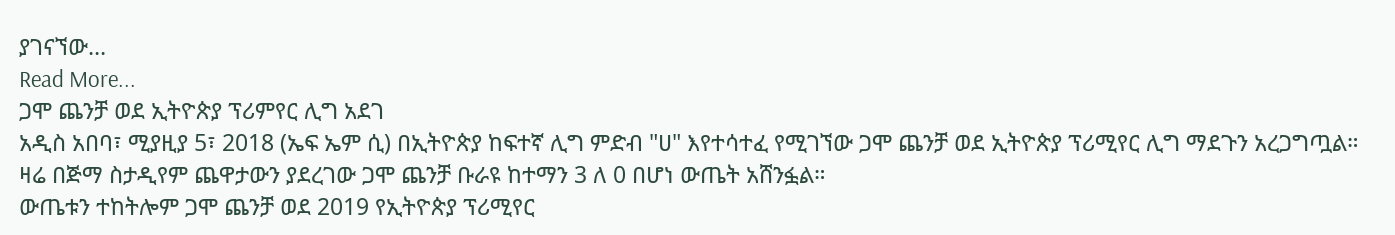ያገናኘው…
Read More...
ጋሞ ጨንቻ ወደ ኢትዮጵያ ፕሪምየር ሊግ አደገ
አዲስ አበባ፣ ሚያዚያ 5፣ 2018 (ኤፍ ኤም ሲ) በኢትዮጵያ ከፍተኛ ሊግ ምድብ "ሀ" እየተሳተፈ የሚገኘው ጋሞ ጨንቻ ወደ ኢትዮጵያ ፕሪሚየር ሊግ ማደጉን አረጋግጧል።
ዛሬ በጅማ ስታዲየም ጨዋታውን ያደረገው ጋሞ ጨንቻ ቡራዩ ከተማን 3 ለ 0 በሆነ ውጤት አሸንፏል።
ውጤቱን ተከትሎም ጋሞ ጨንቻ ወደ 2019 የኢትዮጵያ ፕሪሚየር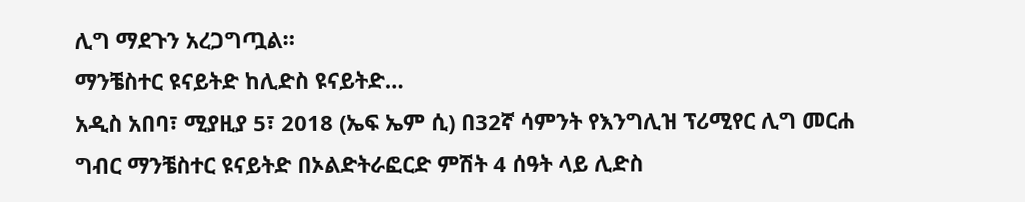ሊግ ማደጉን አረጋግጧል።
ማንቼስተር ዩናይትድ ከሊድስ ዩናይትድ…
አዲስ አበባ፣ ሚያዚያ 5፣ 2018 (ኤፍ ኤም ሲ) በ32ኛ ሳምንት የእንግሊዝ ፕሪሚየር ሊግ መርሐ ግብር ማንቼስተር ዩናይትድ በኦልድትራፎርድ ምሽት 4 ሰዓት ላይ ሊድስ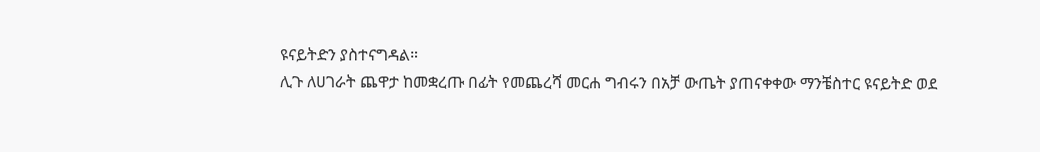ዩናይትድን ያስተናግዳል።
ሊጉ ለሀገራት ጨዋታ ከመቋረጡ በፊት የመጨረሻ መርሐ ግብሩን በአቻ ውጤት ያጠናቀቀው ማንቼስተር ዩናይትድ ወደ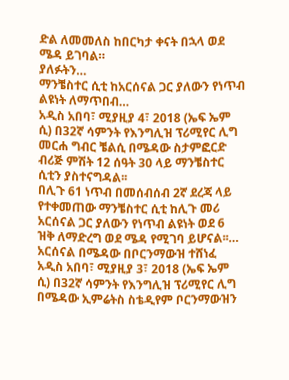ድል ለመመለስ ከበርካታ ቀናት በኋላ ወደ ሜዳ ይገባል።
ያለፉትን…
ማንቼስተር ሲቲ ከአርሰናል ጋር ያለውን የነጥብ ልዩነት ለማጥበብ…
አዲስ አበባ፣ ሚያዚያ 4፣ 2018 (ኤፍ ኤም ሲ) በ32ኛ ሳምንት የእንግሊዝ ፕሪሚየር ሊግ መርሐ ግብር ቼልሲ በሜዳው ስታምፎርድ ብሪጅ ምሽት 12 ሰዓት 30 ላይ ማንቼስተር ሲቲን ያስተናግዳል፡፡
በሊጉ 61 ነጥብ በመሰብሰብ 2ኛ ደረጃ ላይ የተቀመጠው ማንቼስተር ሲቲ ከሊጉ መሪ አርሰናል ጋር ያለውን የነጥብ ልዩነት ወደ 6 ዝቅ ለማድረግ ወደ ሜዳ የሚገባ ይሆናል፡፡…
አርሰናል በሜዳው በቦርንማውዝ ተሸነፈ
አዲስ አበባ፣ ሚያዚያ 3፣ 2018 (ኤፍ ኤም ሲ) በ32ኛ ሳምንት የእንግሊዝ ፕሪሚየር ሊግ በሜዳው ኢምሬትስ ስቴዲየም ቦርንማውዝን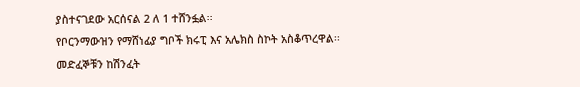ያስተናገደው አርሰናል 2 ለ 1 ተሸንፏል፡፡
የቦርንማውዝን የማሸነፊያ ግቦች ክሩፒ እና አሌክስ ስኮት አስቆጥረዋል፡፡
መድፈኞቹን ከሽንፈት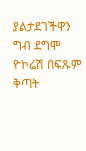ያልታደገችዋን ግብ ደግሞ ዮኮሬሽ በፍጹም ቅጣት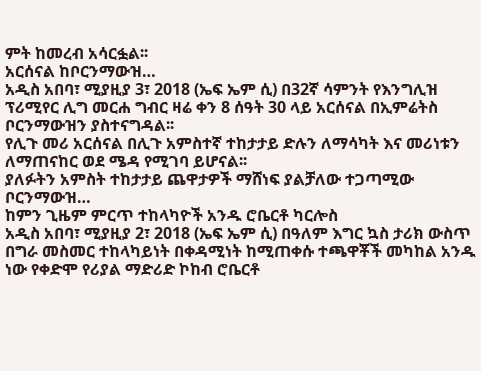ምት ከመረብ አሳርፏል፡፡
አርሰናል ከቦርንማውዝ…
አዲስ አበባ፣ ሚያዚያ 3፣ 2018 (ኤፍ ኤም ሲ) በ32ኛ ሳምንት የእንግሊዝ ፕሪሚየር ሊግ መርሐ ግብር ዛሬ ቀን 8 ሰዓት 30 ላይ አርሰናል በኢምሬትስ ቦርንማውዝን ያስተናግዳል፡፡
የሊጉ መሪ አርሰናል በሊጉ አምስተኛ ተከታታይ ድሉን ለማሳካት እና መሪነቱን ለማጠናከር ወደ ሜዳ የሚገባ ይሆናል፡፡
ያለፉትን አምስት ተከታታይ ጨዋታዎች ማሸነፍ ያልቻለው ተጋጣሚው ቦርንማውዝ…
ከምን ጊዜም ምርጥ ተከላካዮች አንዱ ሮቤርቶ ካርሎስ
አዲስ አበባ፣ ሚያዚያ 2፣ 2018 (ኤፍ ኤም ሲ) በዓለም እግር ኳስ ታሪክ ውስጥ በግራ መስመር ተከላካይነት በቀዳሚነት ከሚጠቀሱ ተጫዋቾች መካከል አንዱ ነው የቀድሞ የሪያል ማድሪድ ኮከብ ሮቤርቶ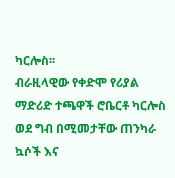ካርሎስ፡፡
ብራዚላዊው የቀድሞ የሪያል ማድሪድ ተጫዋች ሮቤርቶ ካርሎስ ወደ ግብ በሚመታቸው ጠንካራ ኳሶች እና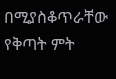በሚያስቆጥራቸው የቅጣት ምት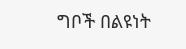ግቦች በልዩነት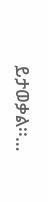ይታወቃል፡፡…